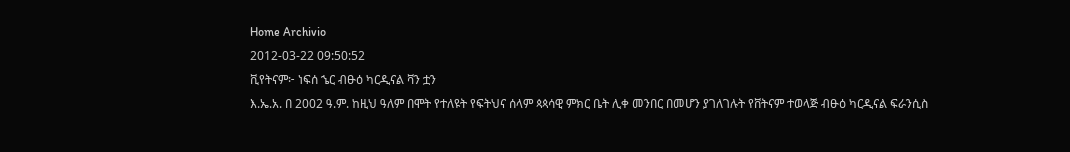Home Archivio
2012-03-22 09:50:52
ቪየትናም፦ ነፍሰ ኄር ብፁዕ ካርዲናል ቫን ቷን
እ.ኤ.አ. በ 2002 ዓ.ም. ከዚህ ዓለም በሞት የተለዩት የፍትህና ሰላም ጳጳሳዊ ምክር ቤት ሊቀ መንበር በመሆን ያገለገሉት የቨትናም ተወላጅ ብፁዕ ካርዲናል ፍራንሲስ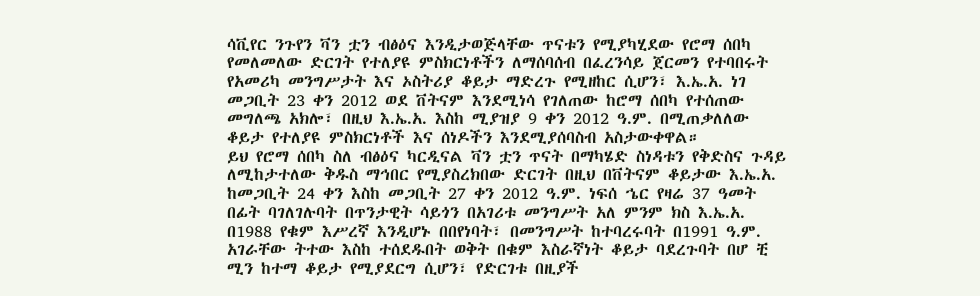ሳቪየር ንጉየን ቫን ቷን ብፅዕና እንዲታወጅላቸው ጥናቱን የሚያካሂደው የሮማ ሰበካ የመለመለው ድርገት የተለያዩ ምስክርነቶችን ለማሰባሰብ በፈረንሳይ ጀርመን የተባበሩት የአመሪካ መንግሥታት እና ኦስትሪያ ቆይታ ማድረጉ የሚዘከር ሲሆን፣ እ.ኤ.አ. ነገ መጋቢት 23 ቀን 2012 ወደ ቨትናም እንደሚነሳ የገለጠው ከሮማ ሰበካ የተሰጠው መግለጫ አክሎ፣ በዚህ እ.ኤ.አ. እስከ ሚያዝያ 9 ቀን 2012 ዓ.ም. በሚጠቃለለው ቆይታ የተለያዩ ምስክርነቶች እና ሰነዶችን እንደሚያሰባስብ አስታውቀዋል።
ይህ የሮማ ሰበካ ስለ ብፅዕና ካርዲናል ቫን ቷን ጥናት በማካሄድ ስነዳቱን የቅድስና ጉዳይ ለሚከታተለው ቅዱስ ማኅበር የሚያስረክበው ድርገት በዚህ በቨትናም ቆይታው እ.ኤ.አ. ከመጋቢት 24 ቀን እስከ መጋቢት 27 ቀን 2012 ዓ.ም. ነፍሰ ኄር የዛሬ 37 ዓመት በፊት ባገለገሉባት በጥንታዊት ሳይጎን በአገሪቱ መንግሥት አለ ምንም ክስ እ.ኤ.አ. በ1988 የቁም እሥረኛ እንዲሆኑ በበየነባት፣ በመንግሥት ከተባረሩባት በ1991 ዓ.ም. አገራቸው ትተው እስከ ተሰደዱበት ወቅት በቁም እስራኛነት ቆይታ ባደረጉባት በሆ ቺ ሚን ከተማ ቆይታ የሚያደርግ ሲሆን፣ የድርገቱ በዚያች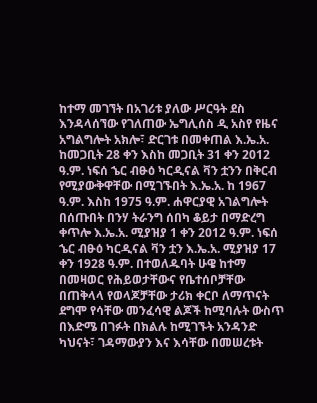ከተማ መገኘት በአገሪቱ ያለው ሥርዓት ደስ እንዳላሰኘው የገለጠው ኤግሊሰስ ዲ አስየ የዜና አግልግሎት አክሎ፣ ድርገቱ በመቀጠል እ.ኤ.አ. ከመጋቢት 28 ቀን እስከ መጋቢት 31 ቀን 2012 ዓ.ም. ነፍሰ ኄር ብፁዕ ካርዲናል ቫን ቷንን በቅርብ የሚያውቅዋቸው በሚገኙበት እ.ኤ.አ. ከ 1967 ዓ.ም. እስከ 1975 ዓ.ም. ሐዋርያዊ አገልግሎት በሰጡበት በንሃ ትራንግ ሰበካ ቆይታ በማድረግ ቀጥሎ እ.ኤ.አ. ሚያዝያ 1 ቀን 2012 ዓ.ም. ነፍሰ ኄር ብፁዕ ካርዲናል ቫን ቷን እ.ኤ.አ. ሚያዝያ 17 ቀን 1928 ዓ.ም. በተወለዱባት ሁዌ ከተማ በመዛወር የሕይወታቸውና የቤተሰቦቻቸው በጠቅላላ የወላጆቻቸው ታሪክ ቀርቦ ለማጥናት ደግሞ የሳቸው መንፈሳዊ ልጆች ከሚባሉት ውስጥ በእድሜ በገፉት በክልሉ ከሚገኙት አንዳንድ ካህናት፣ ገዳማውያን እና እሳቸው በመሠረቱት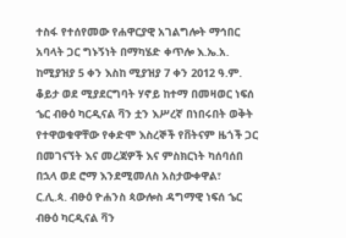ተስፋ የተሰየመው የሐዋርያዊ አገልግሎት ማኅበር አባላት ጋር ግኑኝነት በማካሄድ ቀጥሎ እ.ኤ.አ. ከሚያዝያ 5 ቀን እስከ ሚያዝያ 7 ቀን 2012 ዓ.ም. ቆይታ ወደ ሚያደርግባት ሃኖይ ከተማ በመዛወር ነፍሰ ኄር ብፁዕ ካርዲናል ቫን ቷን እሥረኛ በነበሩበት ወቅት የተዋወቁዋቸው የቀድሞ እስረኞች የቨትናም ዜጎች ጋር በመገናኘት እና መረጃዎች እና ምስክርነት ካሰባሰበ በኋላ ወደ ሮማ እንደሚመለስ አስታውቀዋል፣
ር.ሊ.ጳ. ብፁዕ ዮሐንስ ጳውሎስ ዳግማዊ ነፍሰ ኄር ብፁዕ ካርዲናል ቫን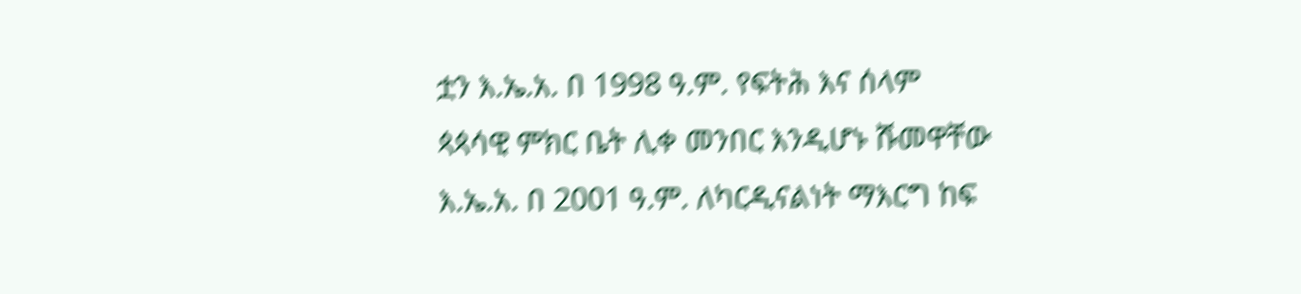ቷን እ.ኤ.አ. በ 1998 ዓ.ም. የፍትሕ እና ሰላም ጳጳሳዊ ምክር ቤት ሊቀ መንበር እንዲሆኑ ሹመዋቸው እ.ኤ.አ. በ 2001 ዓ.ም. ለካርዲናልነት ማእርግ ከፍ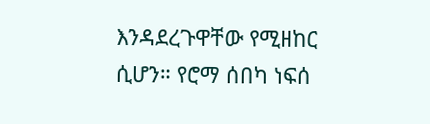እንዳደረጉዋቸው የሚዘከር ሲሆን። የሮማ ሰበካ ነፍሰ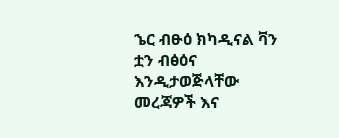ኄር ብፁዕ ክካዲናል ቫን ቷን ብፅዕና እንዲታወጅላቸው መረጃዎች እና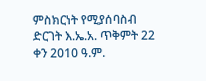ምስክርነት የሚያሰባስብ ድርገት እ.ኤ.አ. ጥቅምት 22 ቀን 2010 ዓ.ም.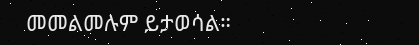መመልመሉም ይታወሳል።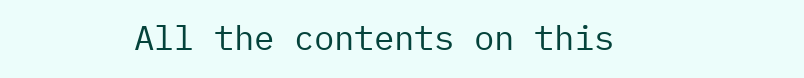All the contents on this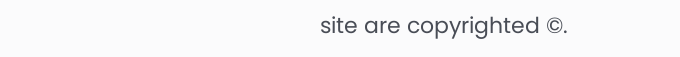site are copyrighted ©.